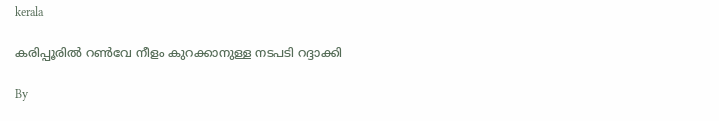kerala

കരിപ്പൂരില്‍ റണ്‍വേ നീളം കുറക്കാനുള്ള നടപടി റദ്ദാക്കി

By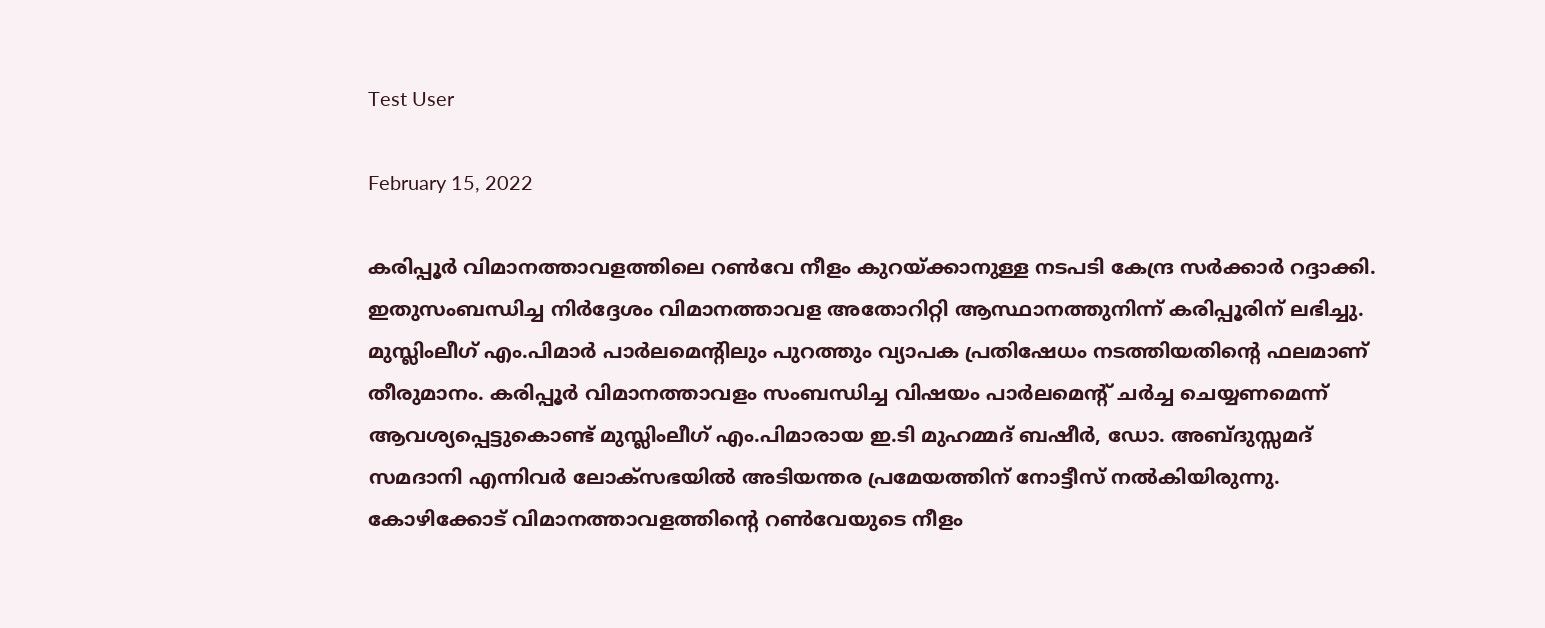Test User

February 15, 2022

കരിപ്പൂര്‍ വിമാനത്താവളത്തിലെ റണ്‍വേ നീളം കുറയ്ക്കാനുള്ള നടപടി കേന്ദ്ര സര്‍ക്കാര്‍ റദ്ദാക്കി. ഇതുസംബന്ധിച്ച നിര്‍ദ്ദേശം വിമാനത്താവള അതോറിറ്റി ആസ്ഥാനത്തുനിന്ന് കരിപ്പൂരിന് ലഭിച്ചു. മുസ്ലിംലീഗ് എം.പിമാര്‍ പാര്‍ലമെന്റിലും പുറത്തും വ്യാപക പ്രതിഷേധം നടത്തിയതിന്റെ ഫലമാണ് തീരുമാനം. കരിപ്പൂര്‍ വിമാനത്താവളം സംബന്ധിച്ച വിഷയം പാര്‍ലമെന്റ് ചര്‍ച്ച ചെയ്യണമെന്ന് ആവശ്യപ്പെട്ടുകൊണ്ട് മുസ്ലിംലീഗ് എം.പിമാരായ ഇ.ടി മുഹമ്മദ് ബഷീര്‍, ഡോ. അബ്ദുസ്സമദ് സമദാനി എന്നിവര്‍ ലോക്‌സഭയില്‍ അടിയന്തര പ്രമേയത്തിന് നോട്ടീസ് നല്‍കിയിരുന്നു. കോഴിക്കോട് വിമാനത്താവളത്തിന്റെ റണ്‍വേയുടെ നീളം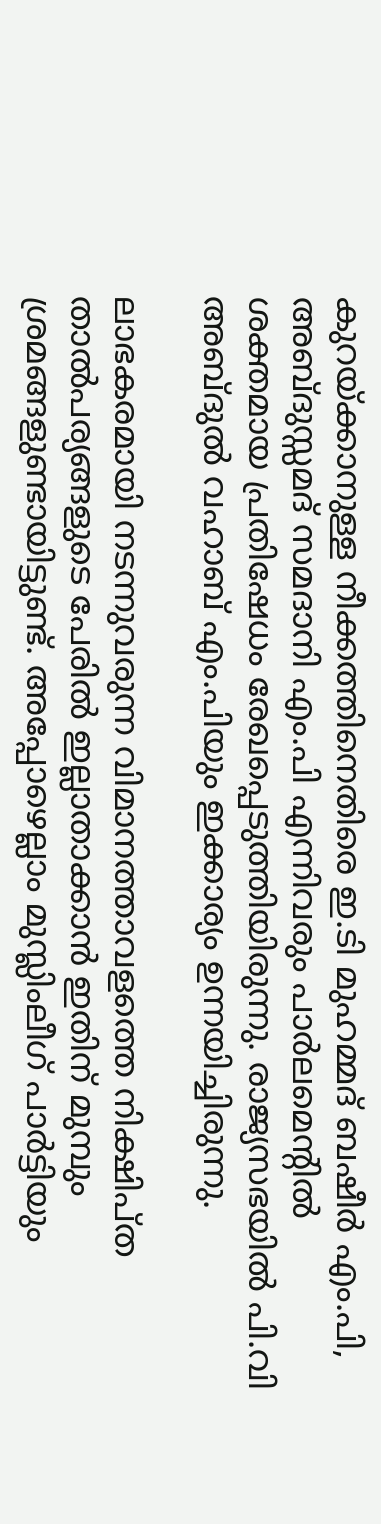കുറയ്ക്കാനുള്ള നീക്കത്തിനെതിരെ ഇ.ടി മുഹമ്മദ് ബഷീര്‍ എം.പി, അബ്ദുസ്സമദ് സമദാനി എം.പി എന്നിവരും പാര്‍ലമെന്റില്‍ ശക്തമായ പ്രതിഷേധം രേഖപ്പെടുത്തിയിരുന്നു. രാജ്യസഭയില്‍ പി.വി അബ്ദുല്‍ വഹാബ് എം.പിയും ഇക്കാര്യം ഉന്നയിച്ചിരുന്നു.

ലാഭകരമായി നടന്നുവരുന്ന വിമാനത്താവളത്തെ നിക്ഷിപ്ത താല്‍പര്യങ്ങളുടെ പേരില്‍ ഇല്ലാതാക്കാന്‍ ഇതിന് മുമ്പും ശ്രമങ്ങളുണ്ടായിട്ടുണ്ട്. അപ്പോഴെല്ലാം മുസ്ലിംലീഗ് പാര്‍ട്ടിയും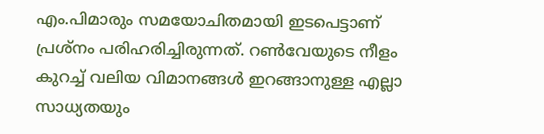എം.പിമാരും സമയോചിതമായി ഇടപെട്ടാണ് പ്രശ്‌നം പരിഹരിച്ചിരുന്നത്. റണ്‍വേയുടെ നീളം കുറച്ച് വലിയ വിമാനങ്ങള്‍ ഇറങ്ങാനുള്ള എല്ലാ സാധ്യതയും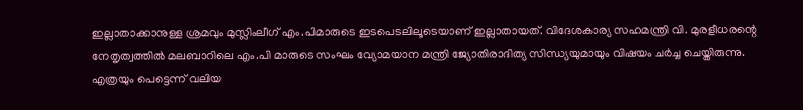ഇല്ലാതാക്കാനുള്ള ശ്രമവും മുസ്ലിംലീഗ് എം.പിമാരുടെ ഇടപെടലിലൂടെയാണ് ഇല്ലാതായത്. വിദേശകാര്യ സഹമന്ത്രി വി. മുരളീധരന്റെ നേതൃത്വത്തില്‍ മലബാറിലെ എം.പി മാരുടെ സംഘം വ്യോമയാന മന്ത്രി ജ്യോതിരാദിത്യ സിന്ധ്യയുമായും വിഷയം ചര്‍ച്ച ചെയ്തിരുന്നു. എത്രയും പെട്ടെന്ന് വലിയ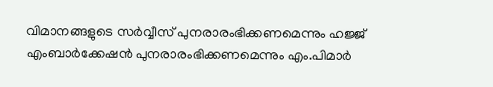വിമാനങ്ങളുടെ സര്‍വ്വീസ് പുനരാരംഭിക്കണമെന്നും ഹജ്ജ് എംബാര്‍ക്കേഷന്‍ പുനരാരംഭിക്കണമെന്നും എം.പിമാര്‍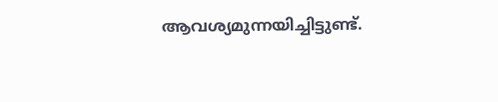ആവശ്യമുന്നയിച്ചിട്ടുണ്ട്.